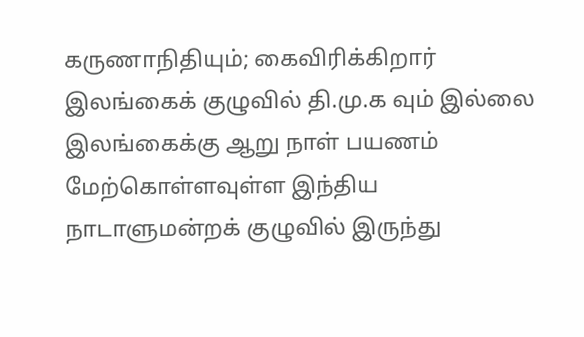கருணாநிதியும்; கைவிரிக்கிறார் இலங்கைக் குழுவில் தி.மு.க வும் இல்லை
இலங்கைக்கு ஆறு நாள் பயணம் மேற்கொள்ளவுள்ள இந்திய நாடாளுமன்றக் குழுவில் இருந்து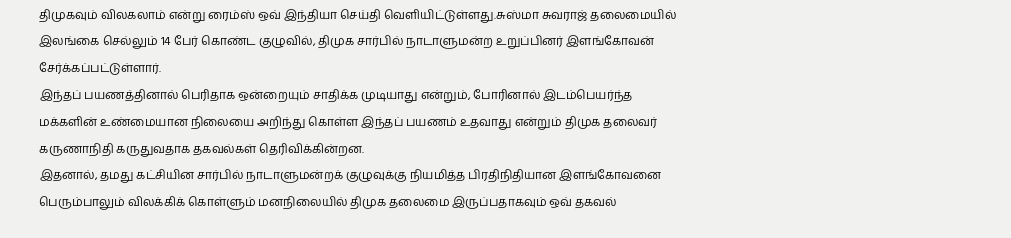திமுகவும் விலகலாம் என்று ரைம்ஸ் ஒவ் இந்தியா செய்தி வெளியிட்டுள்ளது.சுஸ்மா சுவராஜ் தலைமையில் இலங்கை செல்லும் 14 பேர் கொண்ட குழுவில், திமுக சார்பில் நாடாளுமன்ற உறுப்பினர் இளங்கோவன் சேர்க்கப்பட்டுள்ளார்.
இந்தப் பயணத்தினால் பெரிதாக ஒன்றையும் சாதிக்க முடியாது என்றும், போரினால் இடம்பெயர்ந்த மக்களின் உண்மையான நிலையை அறிந்து கொள்ள இந்தப் பயணம் உதவாது என்றும் திமுக தலைவர் கருணாநிதி கருதுவதாக தகவல்கள் தெரிவிக்கின்றன.
இதனால், தமது கட்சியின சார்பில் நாடாளுமன்றக் குழுவுக்கு நியமித்த பிரதிநிதியான இளங்கோவனை பெரும்பாலும் விலக்கிக் கொள்ளும் மனநிலையில் திமுக தலைமை இருப்பதாகவும் ஒவ் தகவல்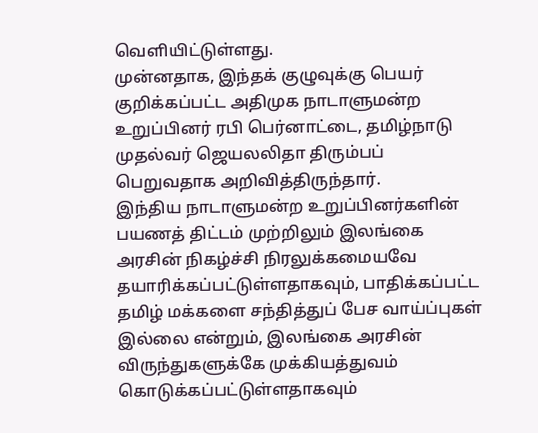வெளியிட்டுள்ளது.
முன்னதாக, இந்தக் குழுவுக்கு பெயர் குறிக்கப்பட்ட அதிமுக நாடாளுமன்ற உறுப்பினர் ரபி பெர்னாட்டை, தமிழ்நாடு முதல்வர் ஜெயலலிதா திரும்பப் பெறுவதாக அறிவித்திருந்தார்.
இந்திய நாடாளுமன்ற உறுப்பினர்களின் பயணத் திட்டம் முற்றிலும் இலங்கை அரசின் நிகழ்ச்சி நிரலுக்கமையவே தயாரிக்கப்பட்டுள்ளதாகவும், பாதிக்கப்பட்ட தமிழ் மக்களை சந்தித்துப் பேச வாய்ப்புகள் இல்லை என்றும், இலங்கை அரசின் விருந்துகளுக்கே முக்கியத்துவம் கொடுக்கப்பட்டுள்ளதாகவும்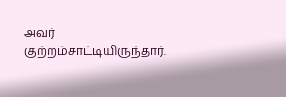அவர் குற்றம்சாட்டியிருந்தார்.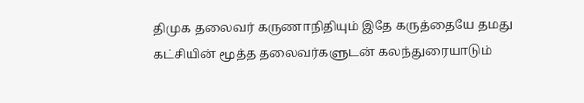திமுக தலைவர் கருணாநிதியும் இதே கருத்தையே தமது கட்சியின் மூத்த தலைவர்களுடன் கலந்துரையாடும்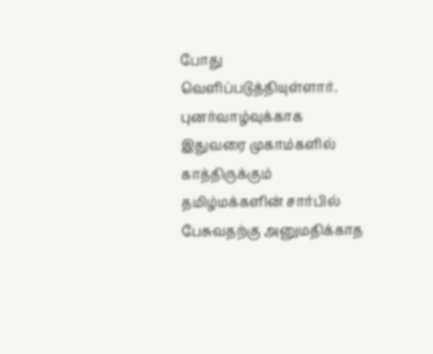போது வெளிப்படுத்தியுள்ளார்.
புனர்வாழ்வுக்காக இதுவரை முகாம்களில் காத்திருக்கும் தமிழ்மக்களின் சார்பில் பேசுவதற்கு அனுமதிக்காத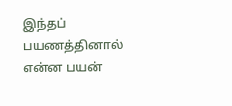இந்தப் பயணத்தினால் என்ன பயன்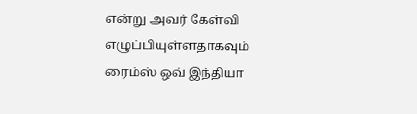என்று அவர் கேள்வி எழுப்பியுள்ளதாகவும் ரைம்ஸ் ஒவ் இந்தியா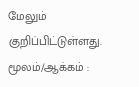மேலும் குறிப்பிட்டுள்ளது.
மூலம்/ஆக்கம் :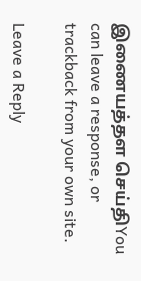இணையத்தள செய்திYou can leave a response, or trackback from your own site.

Leave a Reply